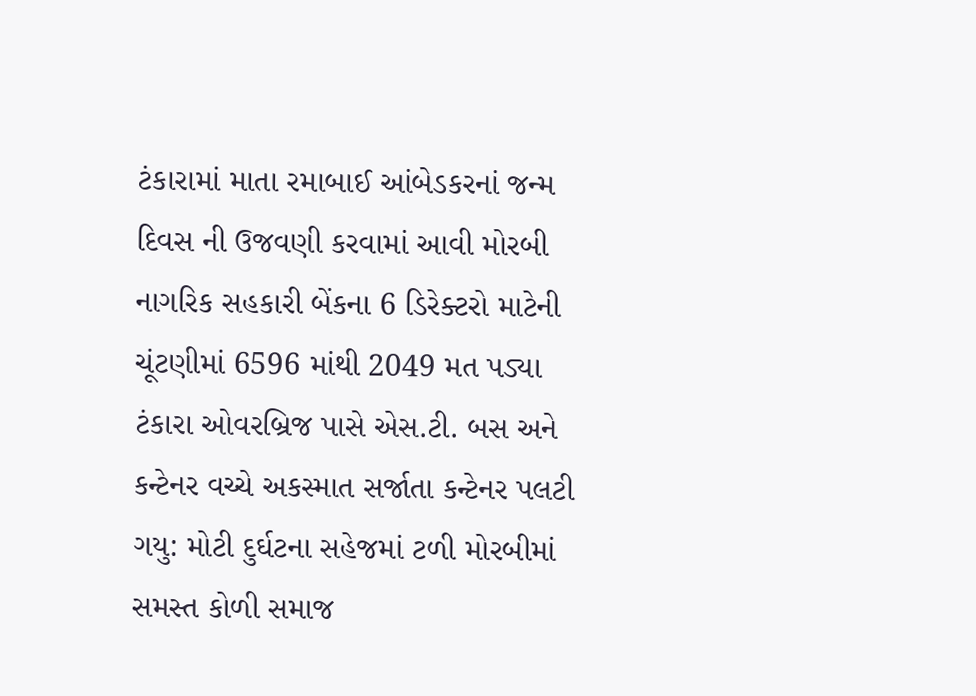ટંકારામાં માતા રમાબાઈ આંબેડકરનાં જન્મ દિવસ ની ઉજવણી કરવામાં આવી મોરબી નાગરિક સહકારી બેંકના 6 ડિરેક્ટરો માટેની ચૂંટણીમાં 6596 માંથી 2049 મત પડ્યા ટંકારા ઓવરબ્રિજ પાસે એસ.ટી. બસ અને કન્ટેનર વચ્ચે અકસ્માત સર્જાતા કન્ટેનર પલટી ગયુ: મોટી દુર્ઘટના સહેજમાં ટળી મોરબીમાં સમસ્ત કોળી સમાજ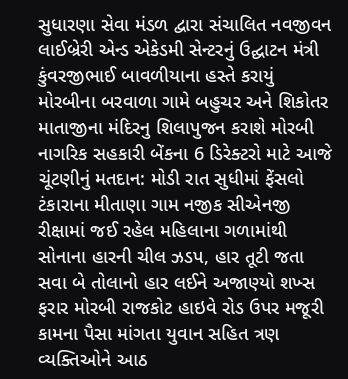સુધારણા સેવા મંડળ દ્વારા સંચાલિત નવજીવન લાઈબ્રેરી એન્ડ એકેડમી સેન્ટરનું ઉદ્ઘાટન મંત્રી કુંવરજીભાઈ બાવળીયાના હસ્તે કરાયું મોરબીના બરવાળા ગામે બહુચર અને શિકોતર માતાજીના મંદિરનુ શિલાપુજન કરાશે મોરબી નાગરિક સહકારી બેંકના 6 ડિરેક્ટરો માટે આજે ચૂંટણીનું મતદાન: મોડી રાત સુધીમાં ફેંસલો ટંકારાના મીતાણા ગામ નજીક સીએનજી રીક્ષામાં જઈ રહેલ મહિલાના ગળામાંથી સોનાના હારની ચીલ ઝડપ, હાર તૂટી જતા સવા બે તોલાનો હાર લઈને અજાણ્યો શખ્સ ફરાર મોરબી રાજકોટ હાઇવે રોડ ઉપર મજૂરી કામના પૈસા માંગતા યુવાન સહિત ત્રણ વ્યક્તિઓને આઠ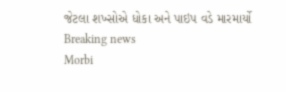જેટલા શખ્સોએ ધોકા અને પાઇપ વડે મારમાર્યો
Breaking news
Morbi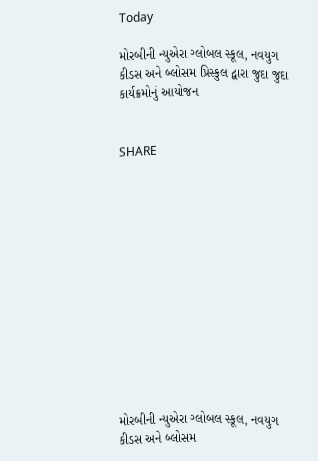Today

મોરબીની ન્યુએરા ગ્લોબલ સ્કૂલ, નવયુગ કીડસ અને બ્લોસમ પ્રિસ્કુલ દ્વારા જુદા જુદા કાર્યક્રમોનું આયોજન


SHARE













મોરબીની ન્યુએરા ગ્લોબલ સ્કૂલ, નવયુગ કીડસ અને બ્લોસમ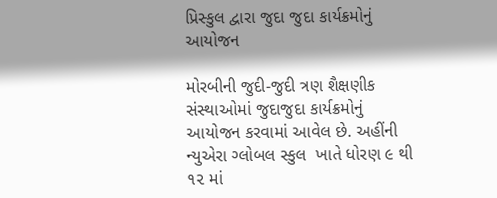પ્રિસ્કુલ દ્વારા જુદા જુદા કાર્યક્રમોનું આયોજન

મોરબીની જુદી-જુદી ત્રણ શૈક્ષણીક સંસ્થાઓમાં જુદાજુદા કાર્યક્રમોનું આયોજન કરવામાં આવેલ છે. અહીંની ન્યુએરા ગ્લોબલ સ્કુલ  ખાતે ધોરણ ૯ થી ૧૨ માં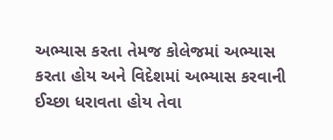અભ્યાસ કરતા તેમજ કોલેજમાં અભ્યાસ કરતા હોય અને વિદેશમાં અભ્યાસ કરવાની ઈચ્છા ધરાવતા હોય તેવા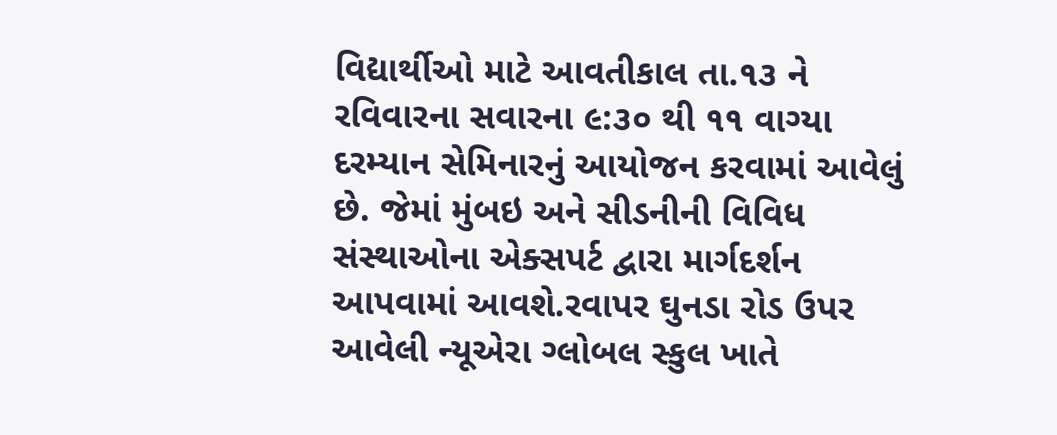વિદ્યાર્થીઓ માટે આવતીકાલ તા.૧૩ ને રવિવારના સવારના ૯:૩૦ થી ૧૧ વાગ્યા દરમ્યાન સેમિનારનું આયોજન કરવામાં આવેલું છે. જેમાં મુંબઇ અને સીડનીની વિવિધ સંસ્થાઓના એક્સપર્ટ દ્વારા માર્ગદર્શન આપવામાં આવશે.રવાપર ઘુનડા રોડ ઉપર આવેલી ન્યૂએરા ગ્લોબલ સ્કુલ ખાતે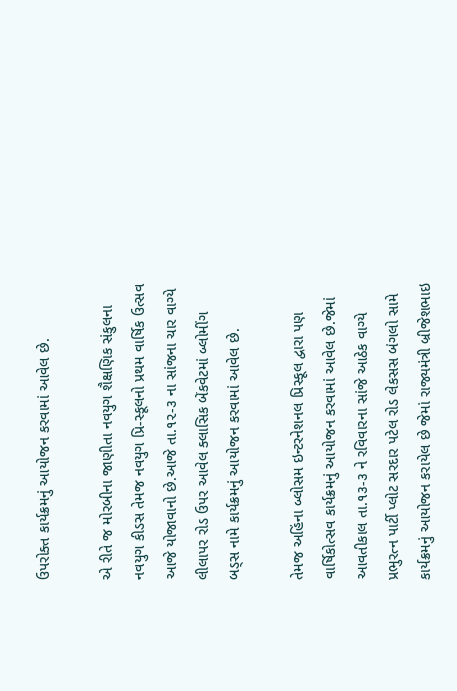ઉપરોક્ત કાર્યક્રમનું આયોજન કરવામાં આવેલ છે.

એ રીતે જ મોરબીના જાણીતા નવયુગ શૈક્ષણિક સંકુલના નવયુગ કીડસ તેમજ નવયુગ પ્રિ-સ્કૂલનો પ્રથમ વાર્ષિક ઉત્સવ આજે યોજાવાનો છે.આજે તા.૧૨-૩ ના સાંજના ચાર વાગ્યે લીલાપર રોડ ઉપર આવેલ ક્લાસિક બેંકવેટમાં બ્લોમીંગ બડ્સ નામે કાર્યક્રમનું આયોજન કરવામાં આવેલ છે.

તેમજ અહિંના બ્લોસમ ઇન્ટરનેશનલ પ્રિસ્કૂલ દ્વારા પણ વાર્ષિકોત્સવ કાર્યક્રમનું આયોજન કરવામાં આવેલ છે.જેમાં આવતીકાલ તા.૧૩-૩ ને રવિવારના સાંજે આઠેક વાગ્યે પ્રભુરત્ન પાર્ટી પ્લોટ સરદાર પટેલ રોડ લેકસસ બંગલો સામે કાર્યક્રમનું આયોજન કરાયેલ છે જેમાં રાજ્યમંત્રી બ્રીજેશભાઇ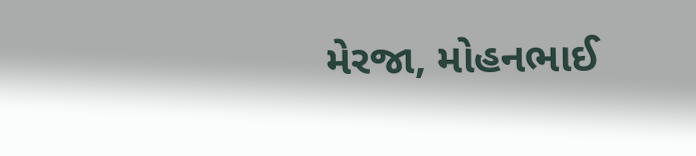મેરજા, મોહનભાઈ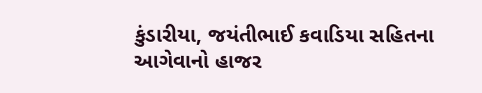કુંડારીયા, જયંતીભાઈ કવાડિયા સહિતના આગેવાનો હાજર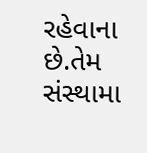રહેવાના છે.તેમ સંસ્થામા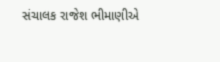સંચાલક રાજેશ ભીમાણીએ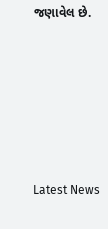જણાવેલ છે.






Latest News